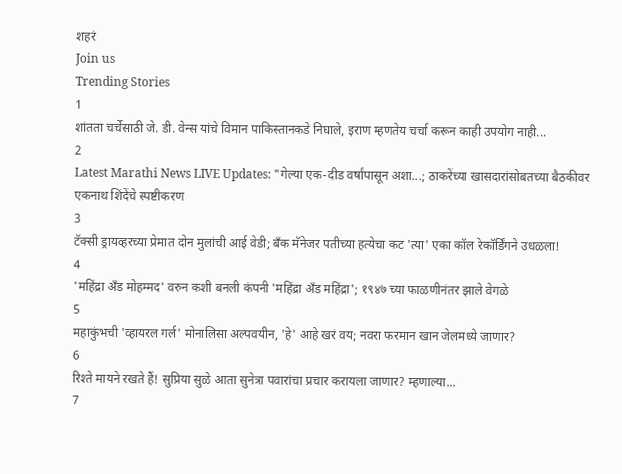शहरं
Join us
Trending Stories
1
शांतता चर्चेसाठी जे. डी. वेन्स यांचे विमान पाकिस्तानकडे निघाले, इराण म्हणतेय चर्चा करून काही उपयोग नाही...
2
Latest Marathi News LIVE Updates: "गेल्या एक-दीड वर्षांपासून अशा...; ठाकरेंच्या खासदारांसोबतच्या बैठकीवर एकनाथ शिंदेंचे स्पष्टीकरण
3
टॅक्सी ड्रायव्हरच्या प्रेमात दोन मुलांची आई वेडी; बँक मॅनेजर पतीच्या हत्येचा कट 'त्या' एका कॉल रेकॉर्डिंगने उधळला!
4
'महिंद्रा अँड मोहम्मद' वरुन कशी बनली कंपनी 'महिंद्रा अँड महिंद्रा'; १९४७ च्या फाळणीनंतर झाले वेगळे
5
महाकुंभची 'व्हायरल गर्ल' मोनालिसा अल्पवयीन, 'हे' आहे खरं वय; नवरा फरमान खान जेलमध्ये जाणार?
6
रिश्ते मायने रखते हैं! सुप्रिया सुळे आता सुनेत्रा पवारांचा प्रचार करायला जाणार? म्हणाल्या...
7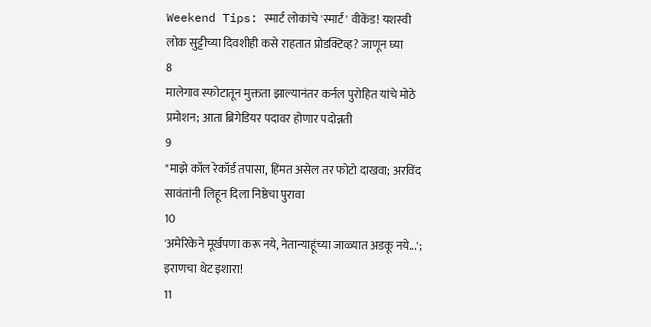Weekend Tips: स्मार्ट लोकांचे 'स्मार्ट' वीकेंड! यशस्वी लोक सुट्टीच्या दिवशीही कसे राहतात प्रोडक्टिव्ह? जाणून घ्या
8
मालेगाव स्फोटातून मुक्तता झाल्यानंतर कर्नल पुरोहित यांचे मोठे प्रमोशन; आता ब्रिगेडियर पदावर होणार पदोन्नती
9
"माझे कॉल रेकॉर्ड तपासा, हिंमत असेल तर फोटो दाखवा; अरविंद सावंतांनी लिहून दिला निष्ठेचा पुरावा
10
'अमेरिकेने मूर्खपणा करू नये, नेतान्याहूंच्या जाळ्यात अडकू नये...'; इराणचा थेट इशारा!
11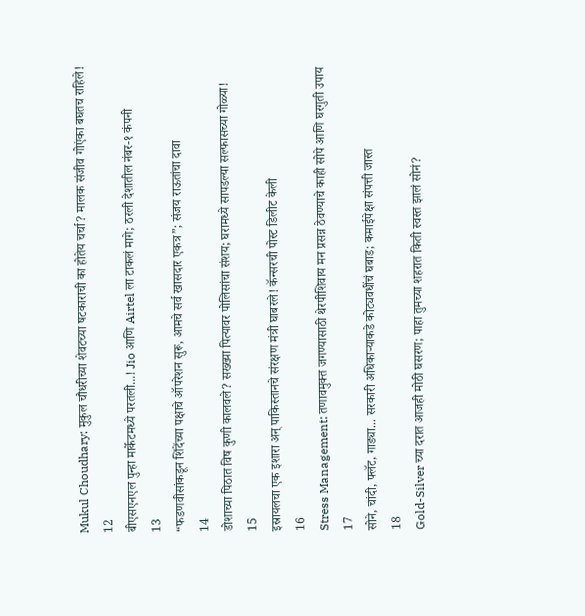Mukul Choudhary: मुकुल चौधरीच्या शेवटच्या षटकाराची का होतेय चर्चा? मालक संजीव गोएंका बघतच राहिले!
12
बीएसएनएल पुन्हा मार्केटमध्ये परतली...! Jio आणि Airtel ला टाकलं मागे; ठरली देशातील नंबर-१ कंपनी
13
“फडणवीसांकडून शिंदेंच्या पक्षाचे ऑपरेशन सुरू, आमचे सर्व खासदार एकत्र”; संजय राऊतांचा दावा
14
डोशाच्या पिठात विष कुणी कालवले? सख्ख्या पित्यावर पोलिसांचा संशय; घरामध्ये सापडल्या सल्फासच्या गोळ्या!
15
इस्रायलचा एक इशारा अन् पाकिस्तानचे संरक्षण मंत्री घाबरले! कॅन्सरची पोस्ट डिलीट केली
16
Stress Management: तणावमुक्त जगण्यासाठी थेरपीशिवाय मन प्रसन्न ठेवण्याचे काही सोपे आणि घरगुती उपाय
17
सोने, चांदी, फ्लॅट, गाड्या... सरकारी अधिकाऱ्याकडे कोट्यवधींचं घबाड; कमाईपेक्षा संपत्ती जास्त
18
Gold-Silver च्या दरात आजही मोठी घसरण; पाहा तुमच्या शहरात किती स्वस्त झालं सोनं?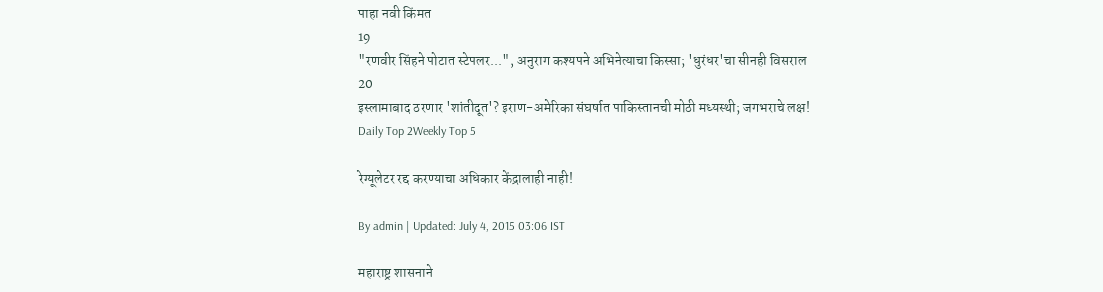पाहा नवी किंमत
19
"रणवीर सिंहने पोटात स्टेपलर...", अनुराग कश्यपने अभिनेत्याचा किस्सा; 'धुरंधर'चा सीनही विसराल
20
इस्लामाबाद ठरणार 'शांतीदूत'? इराण-अमेरिका संघर्षात पाकिस्तानची मोठी मध्यस्थी; जगभराचे लक्ष!
Daily Top 2Weekly Top 5

रेग्यूलेटर रद्द करण्याचा अधिकार केंद्रालाही नाही!

By admin | Updated: July 4, 2015 03:06 IST

महाराष्ट्र शासनाने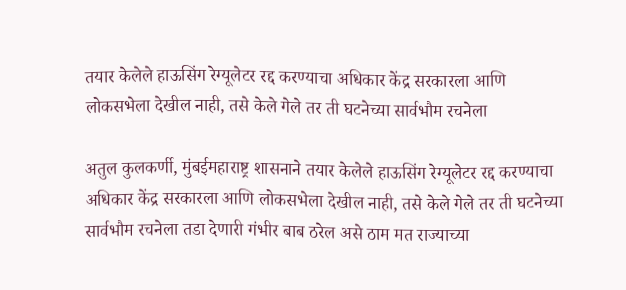तयार केलेले हाऊसिंग रेग्यूलेटर रद्द करण्याचा अधिकार केंद्र सरकारला आणि लोकसभेला देखील नाही, तसे केले गेले तर ती घटनेच्या सार्वभौम रचनेला

अतुल कुलकर्णी, मुंबईमहाराष्ट्र शासनाने तयार केलेले हाऊसिंग रेग्यूलेटर रद्द करण्याचा अधिकार केंद्र सरकारला आणि लोकसभेला देखील नाही, तसे केले गेले तर ती घटनेच्या सार्वभौम रचनेला तडा देणारी गंभीर बाब ठरेल असे ठाम मत राज्याच्या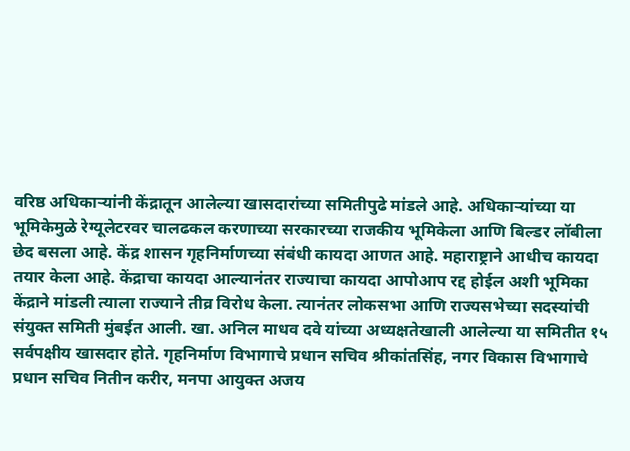वरिष्ठ अधिकाऱ्यांनी केंद्रातून आलेल्या खासदारांच्या समितीपुढे मांडले आहे. अधिकाऱ्यांच्या या भूमिकेमुळे रेग्यूलेटरवर चालढकल करणाच्या सरकारच्या राजकीय भूमिकेला आणि बिल्डर लॉबीला छेद बसला आहे. केंद्र शासन गृहनिर्माणच्या संबंधी कायदा आणत आहे. महाराष्ट्राने आधीच कायदा तयार केला आहे. केंद्राचा कायदा आल्यानंतर राज्याचा कायदा आपोआप रद्द होईल अशी भूमिका केंद्राने मांडली त्याला राज्याने तीव्र विरोध केला. त्यानंतर लोकसभा आणि राज्यसभेच्या सदस्यांची संयुक्त समिती मुंबईत आली. खा. अनिल माधव दवे यांच्या अध्यक्षतेखाली आलेल्या या समितीत १५ सर्वपक्षीय खासदार होते. गृहनिर्माण विभागाचे प्रधान सचिव श्रीकांतसिंह, नगर विकास विभागाचे प्रधान सचिव नितीन करीर, मनपा आयुक्त अजय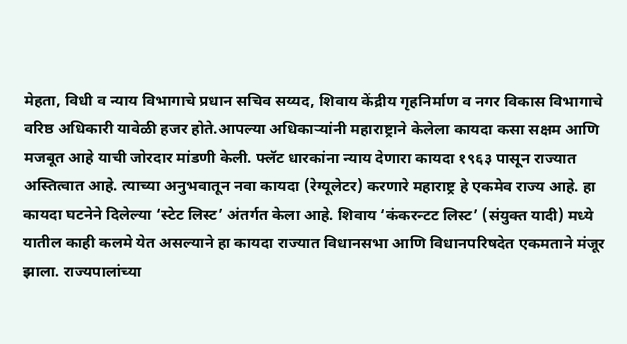मेहता, विधी व न्याय विभागाचे प्रधान सचिव सय्यद, शिवाय केंद्रीय गृहनिर्माण व नगर विकास विभागाचे वरिष्ठ अधिकारी यावेळी हजर होते.आपल्या अधिकाऱ्यांनी महाराष्ट्राने केलेला कायदा कसा सक्षम आणि मजबूत आहे याची जोरदार मांडणी केली. फ्लॅट धारकांना न्याय देणारा कायदा १९६३ पासून राज्यात अस्तित्वात आहे. त्याच्या अनुभवातून नवा कायदा (रेग्यूलेटर) करणारे महाराष्ट्र हे एकमेव राज्य आहे. हा कायदा घटनेने दिलेल्या ‘स्टेट लिस्ट’ अंतर्गत केला आहे. शिवाय ‘कंकरन्टट लिस्ट’ (संयुक्त यादी) मध्ये यातील काही कलमे येत असल्याने हा कायदा राज्यात विधानसभा आणि विधानपरिषदेत एकमताने मंजूर झाला. राज्यपालांच्या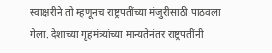स्वाक्षरीने तो म्हणूनच राष्ट्रपतींच्या मंजुरीसाठी पाठवला गेला. देशाच्या गृहमंत्र्यांच्या मान्यतेनंतर राष्ट्रपतींनी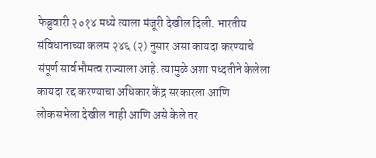फेब्रुवारी २०१४ मध्ये त्याला मंजूरी देखील दिली. भारतीय संविधानाच्या कलम २४६ (२) नुसार असा कायदा करण्याचे संपूर्ण सार्वभौमत्व राज्याला आहे. त्यामुळे अशा पध्दतीने केलेला कायदा रद्द करण्याचा अधिकार केंद्र सरकारला आणि लोकसभेला देखील नाही आणि असे केले तर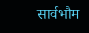सार्वभौम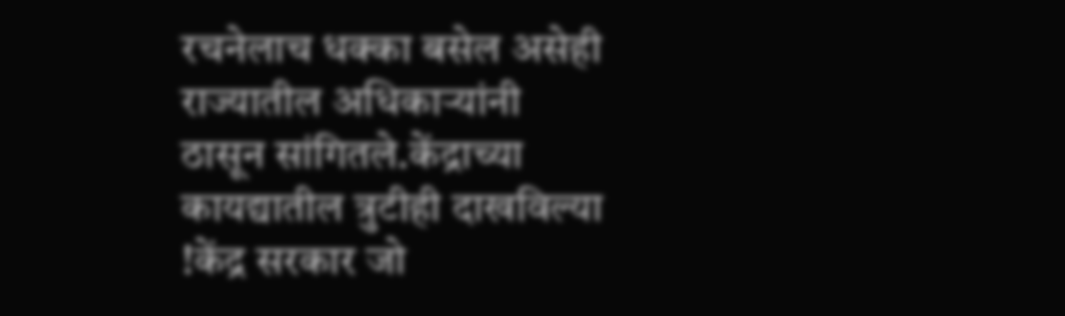रचनेलाच धक्का बसेल असेही राज्यातील अधिकाऱ्यांनी ठासून सांगितले.केंद्राच्या कायद्यातील त्रुटीही दाखविल्या !केंद्र सरकार जो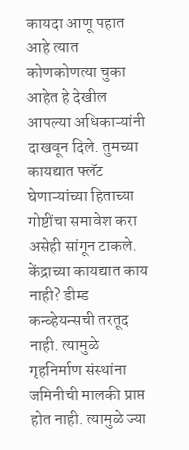कायदा आणू पहात आहे त्यात कोणकोणत्या चुका आहेत हे देखील आपल्या अधिकाऱ्यांनी दाखवून दिले. तुमच्या कायद्यात फ्लॅट घेणाऱ्यांच्या हिताच्या गोष्टींचा समावेश करा असेही सांगून टाकले. केंद्राच्या कायद्यात काय नाही? डीम्ड कन्व्हेयन्सची तरतूद नाही. त्यामुळे गृहनिर्माण संस्थांना जमिनीची मालकी प्राप्त होत नाही. त्यामुळे ज्या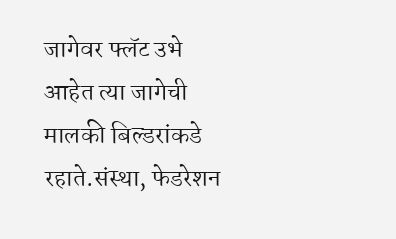जागेवर फ्लॅट उभे आहेत त्या जागेची मालकी बिल्डरांकडे रहाते.संस्था, फेडरेशन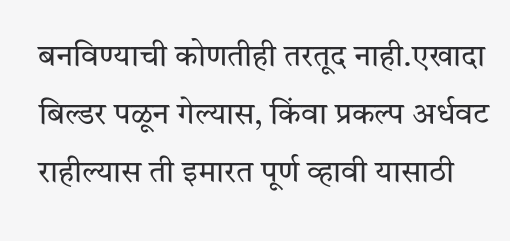बनविण्याची कोणतीही तरतूद नाही.एखादा बिल्डर पळून गेल्यास, किंवा प्रकल्प अर्धवट राहील्यास ती इमारत पूर्ण व्हावी यासाठी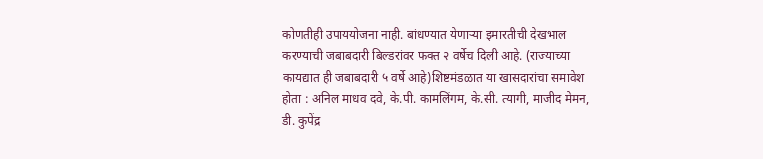कोणतीही उपाययोजना नाही. बांधण्यात येणाऱ्या इमारतीची देखभाल करण्याची जबाबदारी बिल्डरांवर फक्त २ वर्षेच दिली आहे. (राज्याच्या कायद्यात ही जबाबदारी ५ वर्षे आहे)शिष्टमंडळात या खासदारांचा समावेश होता : अनिल माधव दवे, के.पी. कामलिंगम, के.सी. त्यागी, माजीद मेमन, डी. कुपेंद्र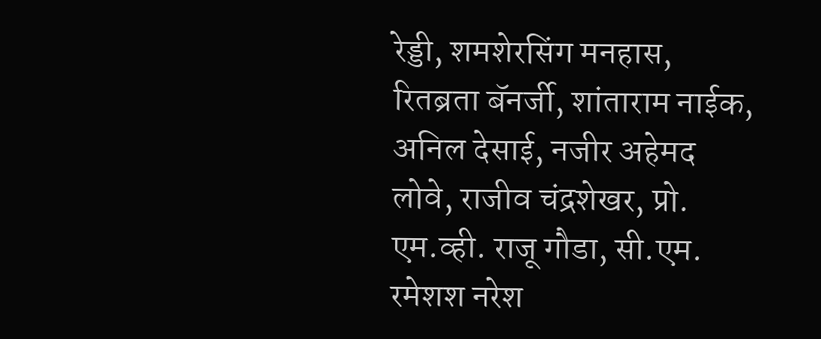रेड्डी, शमशेरसिंग मनहास, रितब्रता बॅनर्जी, शांताराम नाईक, अनिल देसाई, नजीर अहेमद लोवे, राजीव चंद्रशेखर, प्रो. एम.व्ही. राजू गौडा, सी.एम. रमेशश नरेश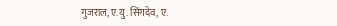गुजराल, ए.यु. सिंगदेव, ए.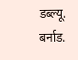डब्ल्यू. बर्नाड.